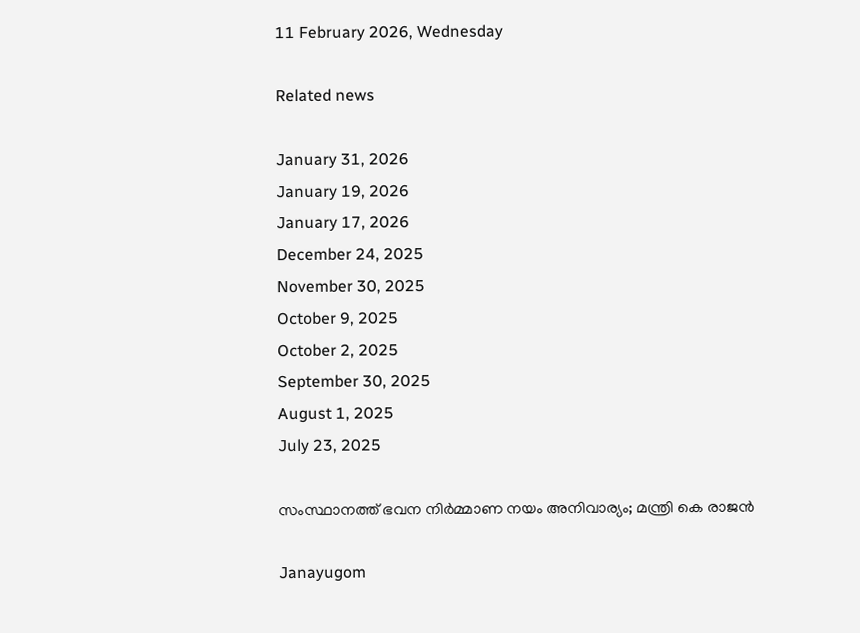11 February 2026, Wednesday

Related news

January 31, 2026
January 19, 2026
January 17, 2026
December 24, 2025
November 30, 2025
October 9, 2025
October 2, 2025
September 30, 2025
August 1, 2025
July 23, 2025

സംസ്ഥാനത്ത് ഭവന നിർമ്മാണ നയം അനിവാര്യം; മന്ത്രി കെ രാജൻ

Janayugom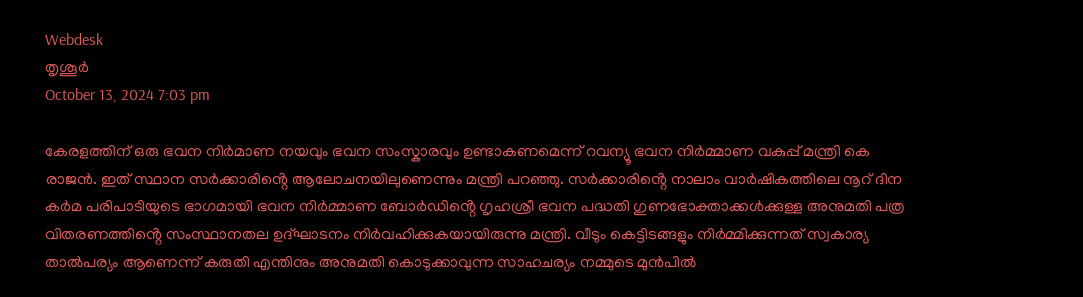Webdesk
തൃശൂർ
October 13, 2024 7:03 pm

കേരളത്തിന് ഒരു ഭവന നിർമാണ നയവും ഭവന സംസ്കാരവും ഉണ്ടാകണമെന്ന് റവന്യൂ ഭവന നിർമ്മാണ വകുപ്പ് മന്ത്രി കെ രാജൻ. ഇത് സ്ഥാന സർക്കാരിൻ്റെ ആലോചനയിലുണെന്നും മന്ത്രി പറഞ്ഞു. സർക്കാരിൻ്റെ നാലാം വാർഷികത്തിലെ നൂറ് ദിന കർമ പരിപാടിയുടെ ഭാഗമായി ഭവന നിർമ്മാണ ബോർഡിൻ്റെ ഗൃഹശ്രീ ഭവന പദ്ധതി ഗുണഭോക്താക്കൾക്കുള്ള അനുമതി പത്ര വിതരണത്തിൻ്റെ സംസ്ഥാനതല ഉദ്ഘാടനം നിർവഹിക്കുകയായിരുന്നു മന്ത്രി. വീടും കെട്ടിടങ്ങളും നിർമ്മിക്കുന്നത് സ്വകാര്യ താൽപര്യം ആണെന്ന് കരുതി എന്തിനും അനുമതി കൊടുക്കാവുന്ന സാഹചര്യം നമ്മുടെ മുൻപിൽ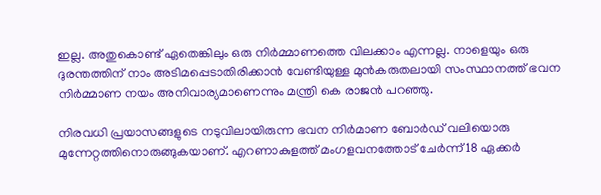ഇല്ല. അതുകൊണ്ട് ഏതെങ്കിലും ഒരു നിർമ്മാണത്തെ വിലക്കാം എന്നല്ല. നാളെയും ഒരു ദുരന്തത്തിന് നാം അടിമപ്പെടാതിരിക്കാൻ വേണ്ടിയുള്ള മുൻകരുതലായി സംസ്ഥാനത്ത് ഭവന നിർമ്മാണ നയം അനിവാര്യമാണെന്നും മന്ത്രി കെ രാജൻ പറഞ്ഞു.

നിരവധി പ്രയാസങ്ങളുടെ നടുവിലായിരുന്ന ഭവന നിർമാണ ബോർഡ് വലിയൊരു മുന്നേറ്റത്തിനൊരുങ്ങുകയാണ്. എറണാകുളത്ത് മംഗളവനത്തോട് ചേർന്ന് 18 ഏക്കർ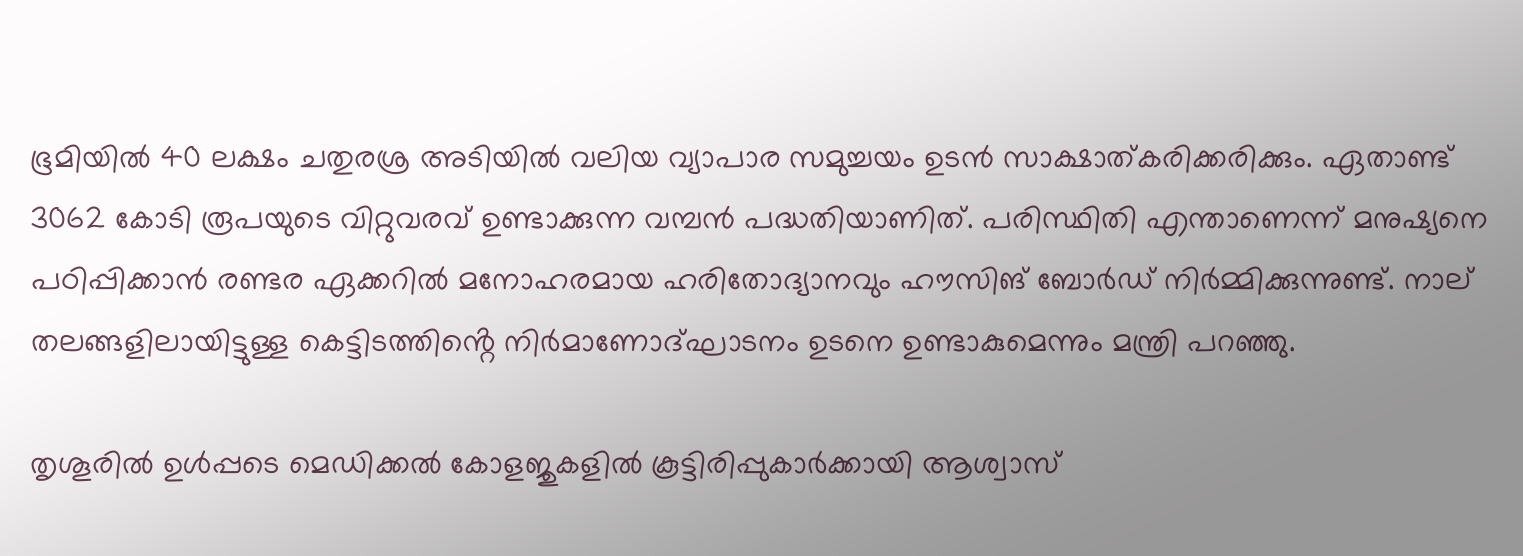ഭൂമിയിൽ 40 ലക്ഷം ചതുരശ്ര അടിയിൽ വലിയ വ്യാപാര സമുച്ചയം ഉടൻ സാക്ഷാത്കരിക്കരിക്കും. ഏതാണ്ട് 3062 കോടി രൂപയുടെ വിറ്റുവരവ് ഉണ്ടാക്കുന്ന വമ്പൻ പദ്ധതിയാണിത്. പരിസ്ഥിതി എന്താണെന്ന് മനുഷ്യനെ പഠിപ്പിക്കാൻ രണ്ടര ഏക്കറിൽ മനോഹരമായ ഹരിതോദ്യാനവും ഹൗസിങ് ബോർഡ് നിർമ്മിക്കുന്നുണ്ട്. നാല് തലങ്ങളിലായിട്ടുള്ള കെട്ടിടത്തിൻ്റെ നിർമാണോദ്ഘാടനം ഉടനെ ഉണ്ടാകുമെന്നും മന്ത്രി പറഞ്ഞു.

തൃശൂരിൽ ഉൾപ്പടെ മെഡിക്കൽ കോളജുകളിൽ കൂട്ടിരിപ്പുകാർക്കായി ആശ്വാസ്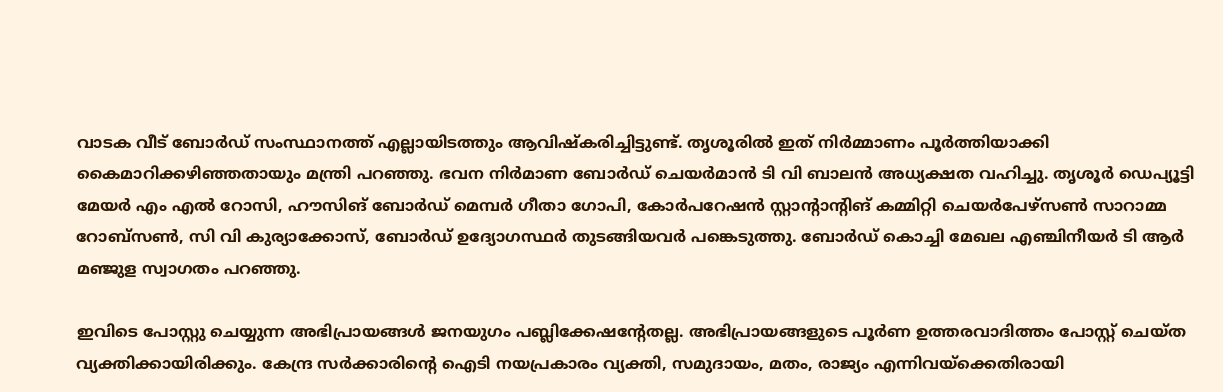വാടക വീട് ബോർഡ് സംസ്ഥാനത്ത് എല്ലായിടത്തും ആവിഷ്കരിച്ചിട്ടുണ്ട്. തൃശൂരിൽ ഇത് നിർമ്മാണം പൂർത്തിയാക്കി കൈമാറിക്കഴിഞ്ഞതായും മന്ത്രി പറഞ്ഞു. ഭവന നിർമാണ ബോർഡ് ചെയർമാൻ ടി വി ബാലൻ അധ്യക്ഷത വഹിച്ചു. തൃശൂർ ഡെപ്യൂട്ടി മേയർ എം എൽ റോസി, ഹൗസിങ് ബോർഡ് മെമ്പർ ഗീതാ ഗോപി, കോർപറേഷൻ സ്റ്റാന്റാന്റിങ് കമ്മിറ്റി ചെയർപേഴ്സൺ സാറാമ്മ റോബ്സൺ, സി വി കുര്യാക്കോസ്, ബോർഡ് ഉദ്യോഗസ്ഥർ തുടങ്ങിയവർ പങ്കെടുത്തു. ബോർഡ് കൊച്ചി മേഖല എഞ്ചിനീയർ ടി ആർ മഞ്ജുള സ്വാഗതം പറഞ്ഞു.

ഇവിടെ പോസ്റ്റു ചെയ്യുന്ന അഭിപ്രായങ്ങള്‍ ജനയുഗം പബ്ലിക്കേഷന്റേതല്ല. അഭിപ്രായങ്ങളുടെ പൂര്‍ണ ഉത്തരവാദിത്തം പോസ്റ്റ് ചെയ്ത വ്യക്തിക്കായിരിക്കും. കേന്ദ്ര സര്‍ക്കാരിന്റെ ഐടി നയപ്രകാരം വ്യക്തി, സമുദായം, മതം, രാജ്യം എന്നിവയ്‌ക്കെതിരായി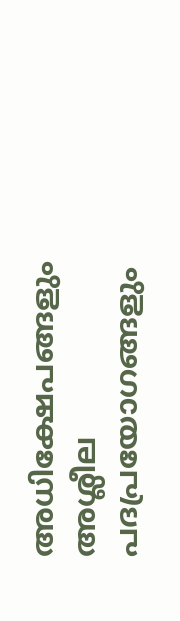അധിക്ഷേപങ്ങളും അശ്ലീല പദപ്രയോഗങ്ങളും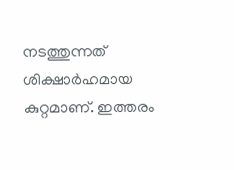നടത്തുന്നത് ശിക്ഷാര്‍ഹമായ കുറ്റമാണ്. ഇത്തരം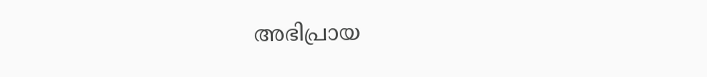അഭിപ്രായ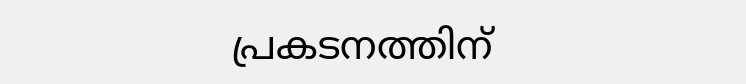പ്രകടനത്തിന്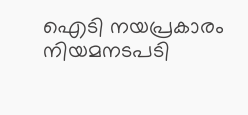ഐടി നയപ്രകാരം നിയമനടപടി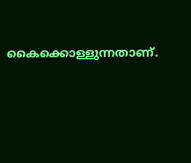കൈക്കൊള്ളുന്നതാണ്.